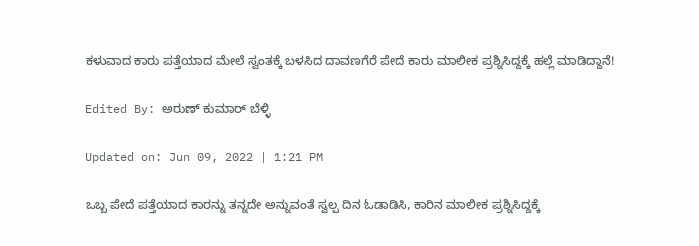ಕಳುವಾದ ಕಾರು ಪತ್ತೆಯಾದ ಮೇಲೆ ಸ್ವಂತಕ್ಕೆ ಬಳಸಿದ ದಾವಣಗೆರೆ ಪೇದೆ ಕಾರು ಮಾಲೀಕ ಪ್ರಶ್ನಿಸಿದ್ದಕ್ಕೆ ಹಲ್ಲೆ ಮಾಡಿದ್ದಾನೆ!

Edited By: ಅರುಣ್ ಕುಮಾರ್ ಬೆಳ್ಳಿ

Updated on: Jun 09, 2022 | 1:21 PM

ಒಬ್ಬ ಪೇದೆ ಪತ್ತೆಯಾದ ಕಾರನ್ನು ತನ್ನದೇ ಅನ್ನುವಂತೆ ಸ್ವಲ್ಪ ದಿನ ಓಡಾಡಿಸಿ, ಕಾರಿನ ಮಾಲೀಕ ಪ್ರಶ್ನಿಸಿದ್ದಕ್ಕೆ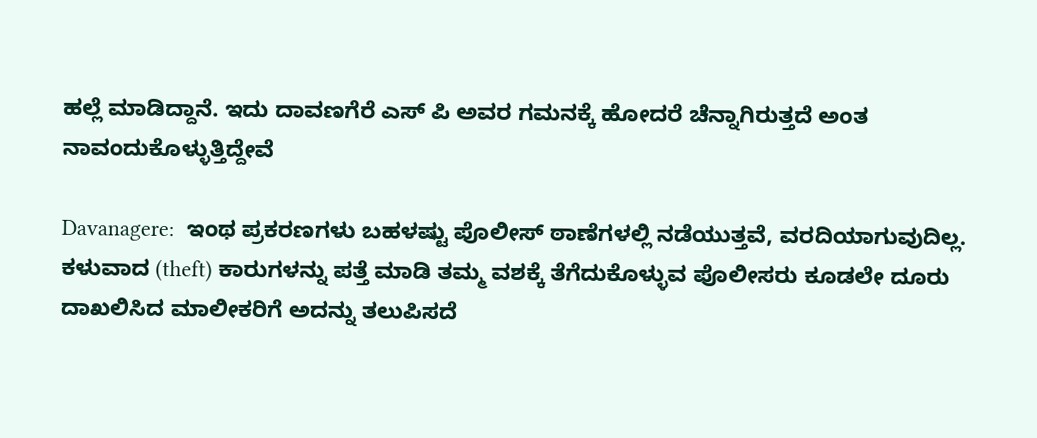ಹಲ್ಲೆ ಮಾಡಿದ್ದಾನೆ. ಇದು ದಾವಣಗೆರೆ ಎಸ್ ಪಿ ಅವರ ಗಮನಕ್ಕೆ ಹೋದರೆ ಚೆನ್ನಾಗಿರುತ್ತದೆ ಅಂತ ನಾವಂದುಕೊಳ್ಳುತ್ತಿದ್ದೇವೆ

Davanagere:  ಇಂಥ ಪ್ರಕರಣಗಳು ಬಹಳಷ್ಟು ಪೊಲೀಸ್ ಠಾಣೆಗಳಲ್ಲಿ ನಡೆಯುತ್ತವೆ, ವರದಿಯಾಗುವುದಿಲ್ಲ. ಕಳುವಾದ (theft) ಕಾರುಗಳನ್ನು ಪತ್ತೆ ಮಾಡಿ ತಮ್ಮ ವಶಕ್ಕೆ ತೆಗೆದುಕೊಳ್ಳುವ ಪೊಲೀಸರು ಕೂಡಲೇ ದೂರು ದಾಖಲಿಸಿದ ಮಾಲೀಕರಿಗೆ ಅದನ್ನು ತಲುಪಿಸದೆ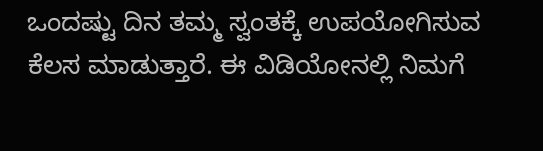ಒಂದಷ್ಟು ದಿನ ತಮ್ಮ ಸ್ವಂತಕ್ಕೆ ಉಪಯೋಗಿಸುವ ಕೆಲಸ ಮಾಡುತ್ತಾರೆ. ಈ ವಿಡಿಯೋನಲ್ಲಿ ನಿಮಗೆ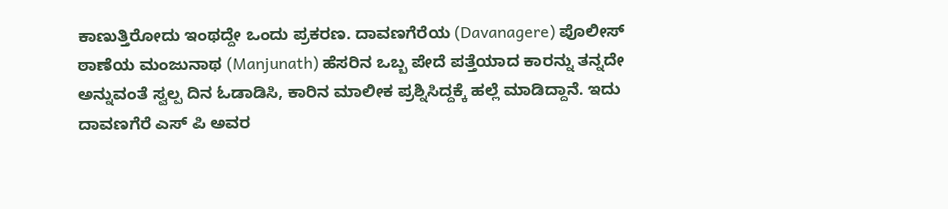ಕಾಣುತ್ತಿರೋದು ಇಂಥದ್ದೇ ಒಂದು ಪ್ರಕರಣ. ದಾವಣಗೆರೆಯ (Davanagere) ಪೊಲೀಸ್ ಠಾಣೆಯ ಮಂಜುನಾಥ (Manjunath) ಹೆಸರಿನ ಒಬ್ಬ ಪೇದೆ ಪತ್ತೆಯಾದ ಕಾರನ್ನು ತನ್ನದೇ ಅನ್ನುವಂತೆ ಸ್ವಲ್ಪ ದಿನ ಓಡಾಡಿಸಿ, ಕಾರಿನ ಮಾಲೀಕ ಪ್ರಶ್ನಿಸಿದ್ದಕ್ಕೆ ಹಲ್ಲೆ ಮಾಡಿದ್ದಾನೆ. ಇದು ದಾವಣಗೆರೆ ಎಸ್ ಪಿ ಅವರ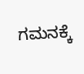ಗಮನಕ್ಕೆ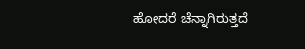ಹೋದರೆ ಚೆನ್ನಾಗಿರುತ್ತದೆ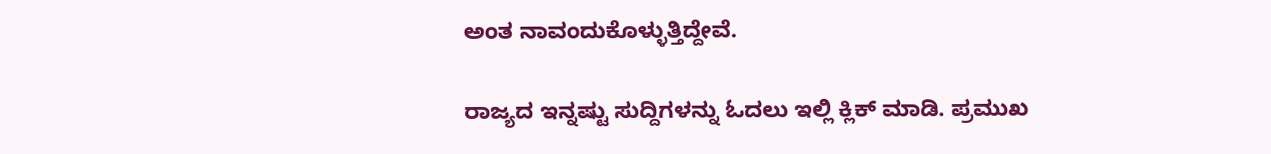ಅಂತ ನಾವಂದುಕೊಳ್ಳುತ್ತಿದ್ದೇವೆ.

ರಾಜ್ಯದ ಇನ್ನಷ್ಟು ಸುದ್ದಿಗಳನ್ನು ಓದಲು ಇಲ್ಲಿ ಕ್ಲಿಕ್ ಮಾಡಿ. ಪ್ರಮುಖ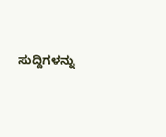ಸುದ್ದಿಗಳನ್ನು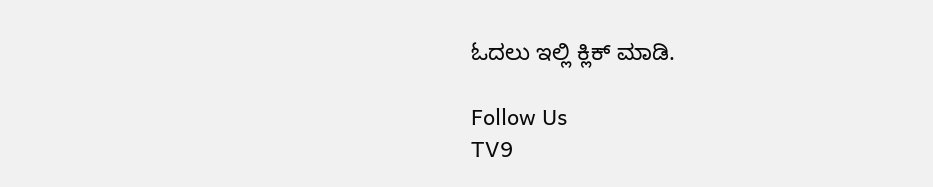ಓದಲು ಇಲ್ಲಿ ಕ್ಲಿಕ್ ಮಾಡಿ.

Follow Us
TV9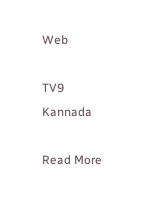Web

TV9 Kannada

Read More